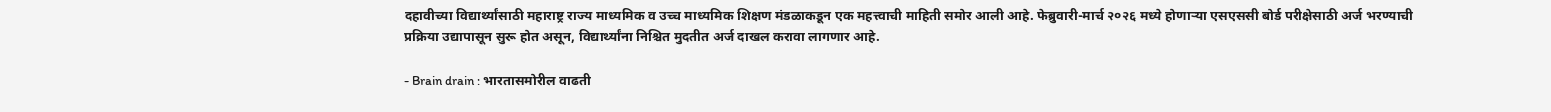दहावीच्या विद्यार्थ्यांसाठी महाराष्ट्र राज्य माध्यमिक व उच्च माध्यमिक शिक्षण मंडळाकडून एक महत्त्वाची माहिती समोर आली आहे. फेब्रुवारी-मार्च २०२६ मध्ये होणाऱ्या एसएससी बोर्ड परीक्षेसाठी अर्ज भरण्याची प्रक्रिया उद्यापासून सुरू होत असून, विद्यार्थ्यांना निश्चित मुदतीत अर्ज दाखल करावा लागणार आहे.

- Brain drain : भारतासमोरील वाढती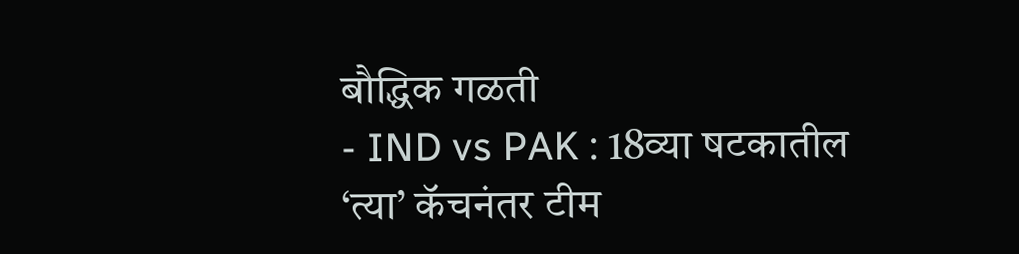बौद्धिक गळती
- IND vs PAK : 18व्या षटकातील ‘त्या’ कॅचनंतर टीम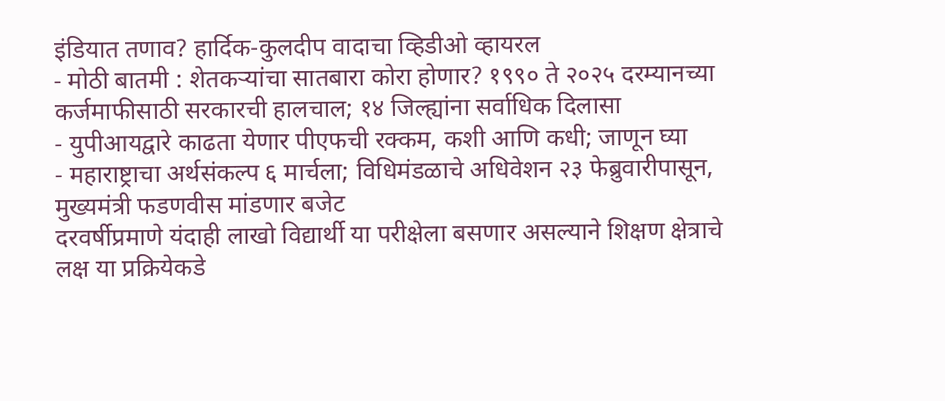इंडियात तणाव? हार्दिक-कुलदीप वादाचा व्हिडीओ व्हायरल
- मोठी बातमी : शेतकऱ्यांचा सातबारा कोरा होणार? १९९० ते २०२५ दरम्यानच्या कर्जमाफीसाठी सरकारची हालचाल; १४ जिल्ह्यांना सर्वाधिक दिलासा
- युपीआयद्वारे काढता येणार पीएफची रक्कम, कशी आणि कधी; जाणून घ्या
- महाराष्ट्राचा अर्थसंकल्प ६ मार्चला; विधिमंडळाचे अधिवेशन २३ फेब्रुवारीपासून, मुख्यमंत्री फडणवीस मांडणार बजेट
दरवर्षीप्रमाणे यंदाही लाखो विद्यार्थी या परीक्षेला बसणार असल्याने शिक्षण क्षेत्राचे लक्ष या प्रक्रियेकडे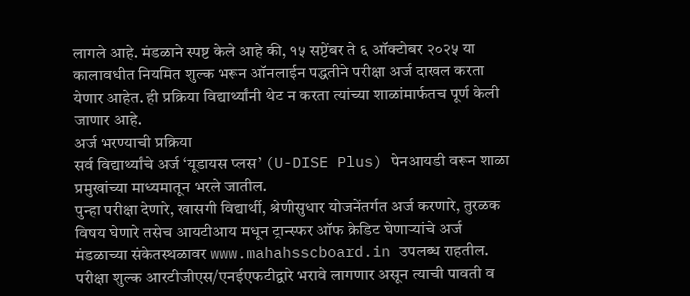लागले आहे. मंडळाने स्पष्ट केले आहे की, १५ सप्टेंबर ते ६ ऑक्टोबर २०२५ या कालावधीत नियमित शुल्क भरून ऑनलाईन पद्धतीने परीक्षा अर्ज दाखल करता येणार आहेत. ही प्रक्रिया विद्यार्थ्यांनी थेट न करता त्यांच्या शाळांमार्फतच पूर्ण केली जाणार आहे.
अर्ज भरण्याची प्रक्रिया
सर्व विद्यार्थ्यांचे अर्ज ‘यूडायस प्लस’ (U-DISE Plus) पेनआयडी वरून शाळा प्रमुखांच्या माध्यमातून भरले जातील.
पुन्हा परीक्षा देणारे, खासगी विद्यार्थी, श्रेणीसुधार योजनेंतर्गत अर्ज करणारे, तुरळक विषय घेणारे तसेच आयटीआय मधून ट्रान्स्फर ऑफ क्रेडिट घेणाऱ्यांचे अर्ज मंडळाच्या संकेतस्थळावर www.mahahsscboard.in उपलब्ध राहतील.
परीक्षा शुल्क आरटीजीएस/एनईएफटीद्वारे भरावे लागणार असून त्याची पावती व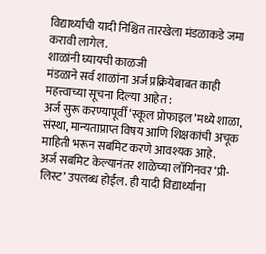विद्यार्थ्यांची यादी निश्चित तारखेला मंडळाकडे जमा करावी लागेल.
शाळांनी घ्यायची काळजी
मंडळाने सर्व शाळांना अर्ज प्रक्रियेबाबत काही महत्त्वाच्या सूचना दिल्या आहेत :
अर्ज सुरू करण्यापूर्वी ‘स्कूल प्रोफाइल’मध्ये शाळा, संस्था, मान्यताप्राप्त विषय आणि शिक्षकांची अचूक माहिती भरून सबमिट करणे आवश्यक आहे.
अर्ज सबमिट केल्यानंतर शाळेच्या लॉगिनवर ‘प्री-लिस्ट’ उपलब्ध होईल. ही यादी विद्यार्थ्यांना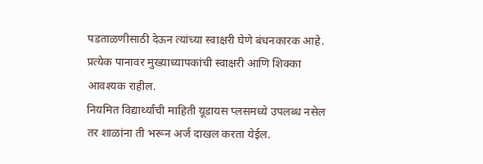पडताळणीसाठी देऊन त्यांच्या स्वाक्षरी घेणे बंधनकारक आहे.
प्रत्येक पानावर मुख्याध्यापकांची स्वाक्षरी आणि शिक्का आवश्यक राहील.
नियमित विद्यार्थ्यांची माहिती यूडायस प्लसमध्ये उपलब्ध नसेल तर शाळांना ती भरून अर्ज दाखल करता येईल.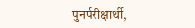पुनर्परीक्षार्थी,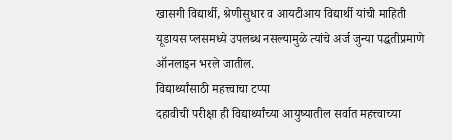खासगी विद्यार्थी, श्रेणीसुधार व आयटीआय विद्यार्थी यांची माहिती यूडायस प्लसमध्ये उपलब्ध नसल्यामुळे त्यांचे अर्ज जुन्या पद्धतीप्रमाणे ऑनलाइन भरले जातील.
विद्यार्थ्यांसाठी महत्त्वाचा टप्पा
दहावीची परीक्षा ही विद्यार्थ्यांच्या आयुष्यातील सर्वात महत्त्वाच्या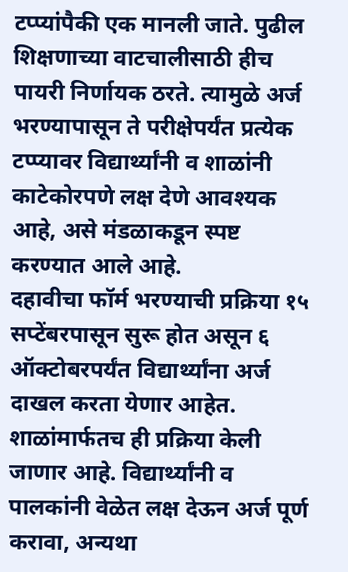टप्प्यांपैकी एक मानली जाते. पुढील शिक्षणाच्या वाटचालीसाठी हीच पायरी निर्णायक ठरते. त्यामुळे अर्ज भरण्यापासून ते परीक्षेपर्यंत प्रत्येक टप्प्यावर विद्यार्थ्यांनी व शाळांनी काटेकोरपणे लक्ष देणे आवश्यक आहे, असे मंडळाकडून स्पष्ट करण्यात आले आहे.
दहावीचा फॉर्म भरण्याची प्रक्रिया १५ सप्टेंबरपासून सुरू होत असून ६ ऑक्टोबरपर्यंत विद्यार्थ्यांना अर्ज दाखल करता येणार आहेत. शाळांमार्फतच ही प्रक्रिया केली जाणार आहे. विद्यार्थ्यांनी व पालकांनी वेळेत लक्ष देऊन अर्ज पूर्ण करावा, अन्यथा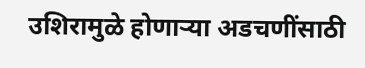उशिरामुळे होणाऱ्या अडचणींसाठी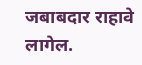जबाबदार राहावे लागेल.